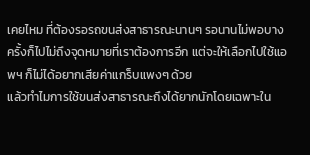เคยไหม ที่ต้องรอรถขนส่งสาธารณะนานๆ รอนานไม่พอบางครั้งก็ไปไม่ถึงจุดหมายที่เราต้องการอีก แต่จะให้เลือกไปใช้แอพฯ ก็ไม่ได้อยากเสียค่าแกร็บแพงๆ ด้วย
แล้วทำไมการใช้ขนส่งสาธารณะถึงได้ยากนักโดยเฉพาะใน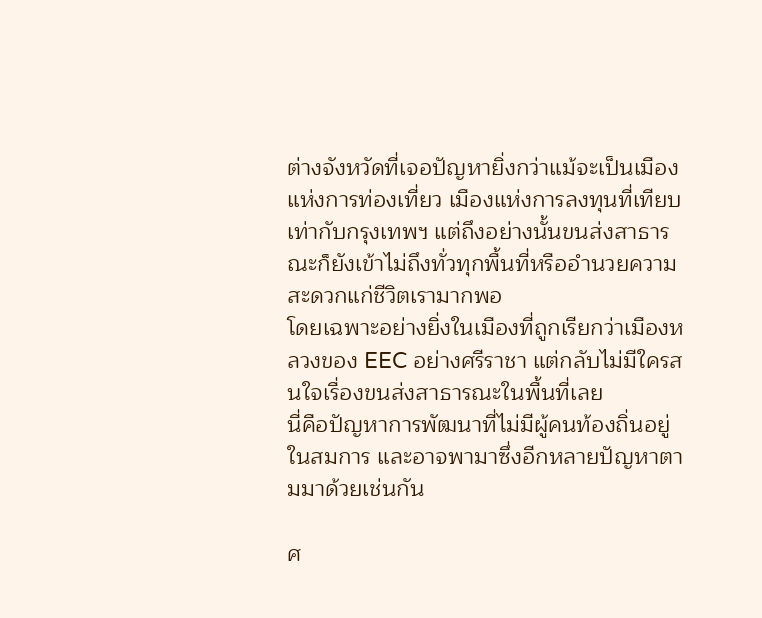ต่างจังหวัดที่เจอปัญหายิ่งกว่าแม้จะเป็นเมืองแห่งการท่องเที่ยว เมืองแห่งการลงทุนที่เทียบเท่ากับกรุงเทพฯ แต่ถึงอย่างนั้นขนส่งสาธารณะก็ยังเข้าไม่ถึงทั่วทุกพื้นที่หรืออำนวยความสะดวกแก่ชีวิตเรามากพอ
โดยเฉพาะอย่างยิ่งในเมืองที่ถูกเรียกว่าเมืองหลวงของ EEC อย่างศรีราชา แต่กลับไม่มีใครสนใจเรื่องขนส่งสาธารณะในพื้นที่เลย
นี่คือปัญหาการพัฒนาที่ไม่มีผู้คนท้องถิ่นอยู่ในสมการ และอาจพามาซึ่งอีกหลายปัญหาตามมาด้วยเช่นกัน

ศ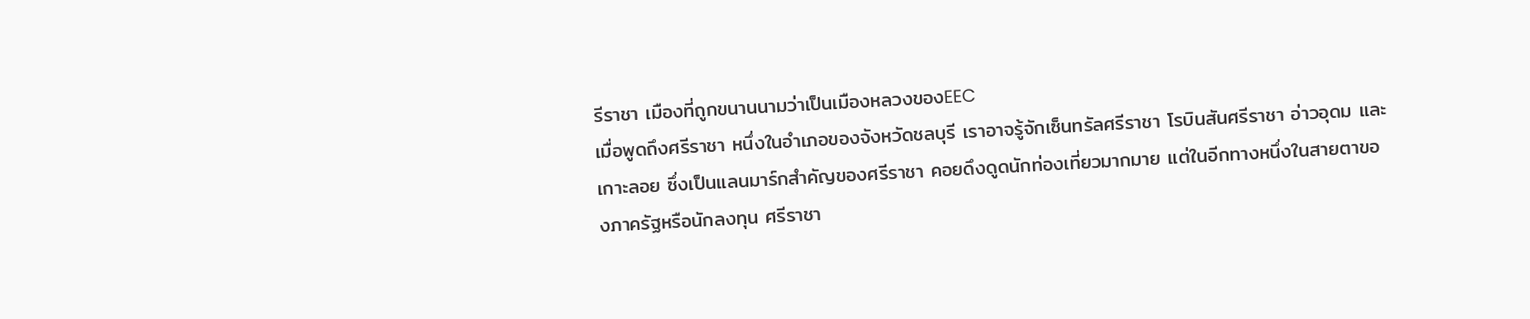รีราชา เมืองที่ถูกขนานนามว่าเป็นเมืองหลวงของEEC
เมื่อพูดถึงศรีราชา หนึ่งในอำเภอของจังหวัดชลบุรี เราอาจรู้จักเซ็นทรัลศรีราชา โรบินสันศรีราชา อ่าวอุดม และเกาะลอย ซึ่งเป็นแลนมาร์กสำคัญของศรีราชา คอยดึงดูดนักท่องเที่ยวมากมาย แต่ในอีกทางหนึ่งในสายตาของภาครัฐหรือนักลงทุน ศรีราชา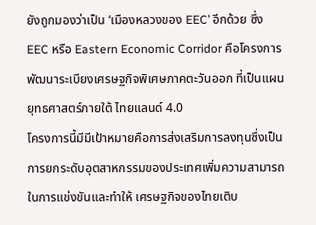ยังถูกมองว่าเป็น ‘เมืองหลวงของ EEC’ อีกด้วย ซึ่ง EEC หรือ Eastern Economic Corridor คือโครงการพัฒนาระเบียงเศรษฐกิจพิเศษภาคตะวันออก ที่เป็นแผนยุทธศาสตร์ภายใต้ ไทยแลนด์ 4.0
โครงการนี้มีมีเป้าหมายคือการส่งเสริมการลงทุนซึ่งเป็นการยกระดับอุตสาหกรรมของประเทศเพิ่มความสามารถในการแข่งขันและทำให้ เศรษฐกิจของไทยเติบ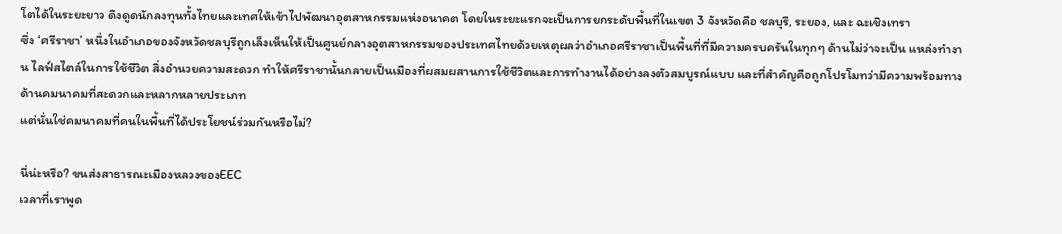โตได้ในระยะยาว ดึงดูดนักลงทุนทั้งไทยและเทศให้เข้าไปพัฒนาอุตสาหกรรมแห่งอนาคต โดยในระยะแรกจะเป็นการยกระดับพื้นที่ในเขต 3 จังหวัดคือ ชลบุรี, ระยอง, และ ฉะเชิงเทรา
ซึ่ง ‘ศรีราชา’ หนึ่งในอำเภอของจังหวัดชลบุรีถูกเล็งเห็นให้เป็นศูนย์กลางอุตสาหกรรมของประเทศไทยด้วยเหตุผลว่าอำเภอศรีราชาเป็นพื้นที่ที่มีความครบครันในทุกๆ ด้านไม่ว่าจะเป็น แหล่งทำงาน ไลฟ์สไตล์ในการใช้ชีวิต สิ่งอำนวยความสะดวก ทำให้ศรีราชานั้นกลายเป็นเมืองที่ผสมผสานการใช้ชีวิตและการทำงานได้อย่างลงตัวสมบูรณ์แบบ และที่สำคัญคือถูกโปรโมทว่ามีความพร้อมทางด้านคมนาคมที่สะดวกและหลากหลายประเภท
แต่นั่นใช่คมนาคมที่คนในพื้นที่ได้ประโยชน์ร่วมกันหรือไม่?

นี่น่ะหรือ? ขนส่งสาธารณะเมืองหลวงของEEC
เวลาที่เราพูด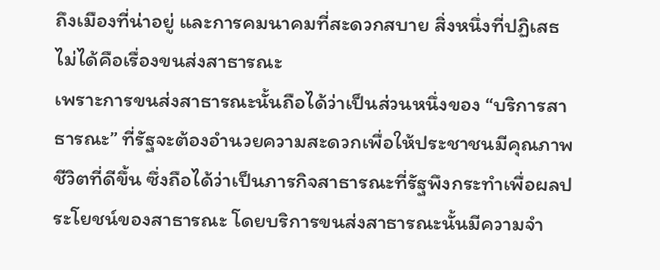ถึงเมืองที่น่าอยู่ และการคมนาคมที่สะดวกสบาย สิ่งหนึ่งที่ปฏิเสธไม่ได้คือเรื่องขนส่งสาธารณะ
เพราะการขนส่งสาธารณะนั้นถือได้ว่าเป็นส่วนหนึ่งของ “บริการสาธารณะ” ที่รัฐจะต้องอำนวยความสะดวกเพื่อให้ประชาชนมีคุณภาพชีวิตที่ดีขึ้น ซึ่งถือได้ว่าเป็นภารกิจสาธารณะที่รัฐพึงกระทำเพื่อผลประโยชน์ของสาธารณะ โดยบริการขนส่งสาธารณะนั้นมีความจำ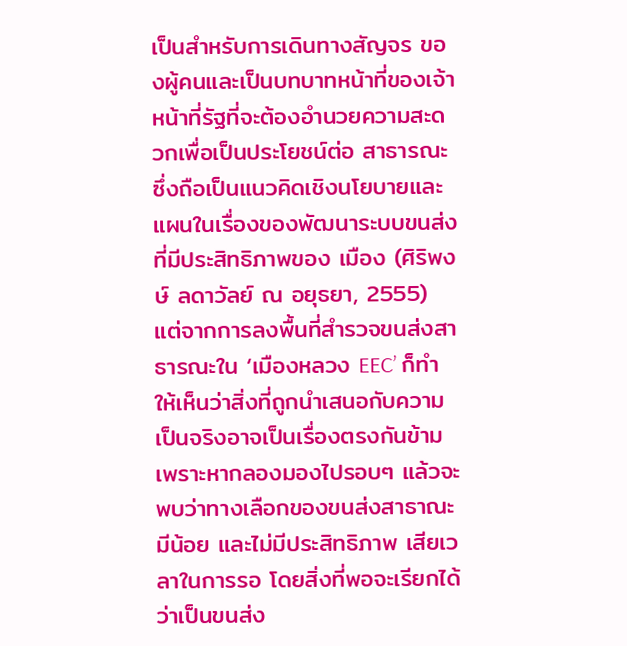เป็นสำหรับการเดินทางสัญจร ของผู้คนและเป็นบทบาทหน้าที่ของเจ้าหน้าที่รัฐที่จะต้องอำนวยความสะดวกเพื่อเป็นประโยชน์ต่อ สาธารณะ ซึ่งถือเป็นแนวคิดเชิงนโยบายและแผนในเรื่องของพัฒนาระบบขนส่งที่มีประสิทธิภาพของ เมือง (ศิริพงษ์ ลดาวัลย์ ณ อยุธยา, 2555)
แต่จากการลงพื้นที่สำรวจขนส่งสาธารณะใน ‘เมืองหลวง EEC’ ก็ทำให้เห็นว่าสิ่งที่ถูกนำเสนอกับความเป็นจริงอาจเป็นเรื่องตรงกันข้าม เพราะหากลองมองไปรอบๆ แล้วจะพบว่าทางเลือกของขนส่งสาธาณะมีน้อย และไม่มีประสิทธิภาพ เสียเวลาในการรอ โดยสิ่งที่พอจะเรียกได้ว่าเป็นขนส่ง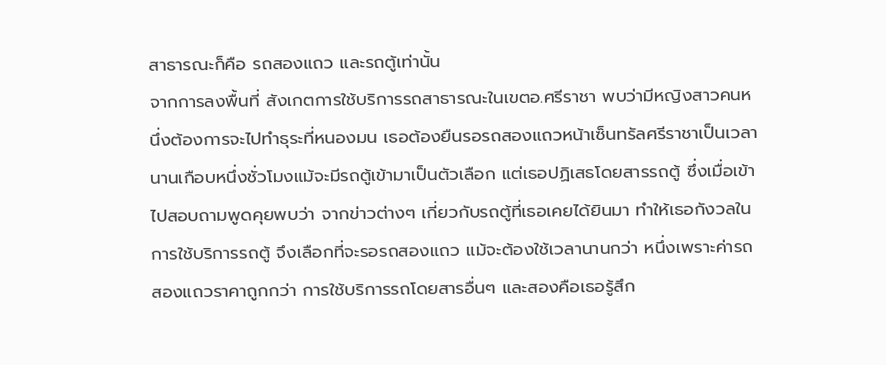สาธารณะก็คือ รถสองแถว และรถตู้เท่านั้น
จากการลงพื้นที่ สังเกตการใช้บริการรถสาธารณะในเขตอ.ศรีราชา พบว่ามีหญิงสาวคนหนึ่งต้องการจะไปทำธุระที่หนองมน เธอต้องยืนรอรถสองแถวหน้าเซ็นทรัลศรีราชาเป็นเวลานานเกือบหนึ่งชั่วโมงแม้จะมีรถตู้เข้ามาเป็นตัวเลือก แต่เธอปฏิเสธโดยสารรถตู้ ซึ่งเมื่อเข้าไปสอบถามพูดคุยพบว่า จากข่าวต่างๆ เกี่ยวกับรถตู้ที่เธอเคยได้ยินมา ทำให้เธอกังวลในการใช้บริการรถตู้ จึงเลือกที่จะรอรถสองแถว แม้จะต้องใช้เวลานานกว่า หนึ่งเพราะค่ารถสองแถวราคาถูกกว่า การใช้บริการรถโดยสารอื่นๆ และสองคือเธอรู้สึก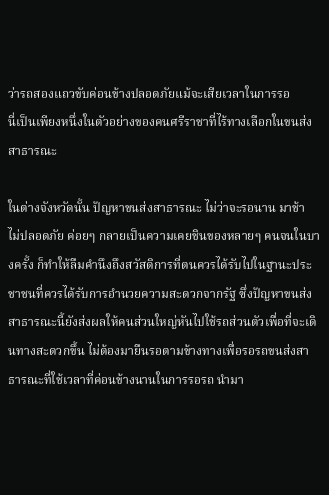ว่ารถสองแถวขับค่อนข้างปลอดภัยแม้จะเสียเวลาในการรอ
นี่เป็นเพียงหนึ่งในตัวอย่างของคนศรีราชาที่ไร้ทางเลือกในขนส่งสาธารณะ

ในต่างจังหวัดนั้น ปัญหาขนส่งสาธารณะ ไม่ว่าจะรอนาน มาช้า ไม่ปลอดภัย ค่อยๆ กลายเป็นความเคยชินของหลายๆ คนจนในบางครั้ง ก็ทำให้ลืมคำนึงถึงสวัสดิการที่ตนควรได้รับไปในฐานะประชาชนที่ควรได้รับการอำนวยความสะดวกจากรัฐ ซึ่งปัญหาขนส่งสาธารณะนี้ยังส่งผลให้คนส่วนใหญ่หันไปใช้รถส่วนตัวเพื่อที่จะเดินทางสะดวกขึ้น ไม่ต้องมายืนรอตามข้างทางเพื่อรอรถขนส่งสาธารณะที่ใช้เวลาที่ค่อนข้างนานในการรอรถ นำมา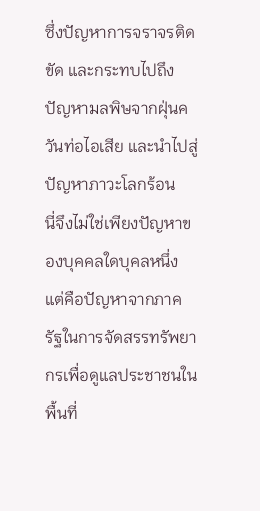ซึ่งปัญหาการจราจรติดขัด และกระทบไปถึงปัญหามลพิษจากฝุ่นควันท่อไอเสีย และนำไปสู่ปัญหาภาวะโลกร้อน
นี่จึงไม่ใช่เพียงปัญหาของบุคคลใดบุคลหนึ่ง แต่คือปัญหาจากภาครัฐในการจัดสรรทรัพยากรเพื่อดูแลประชาชนในพื้นที่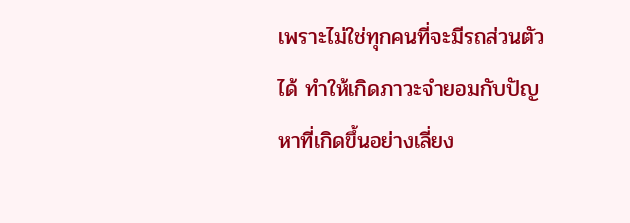เพราะไม่ใช่ทุกคนที่จะมีรถส่วนตัวได้ ทำให้เกิดภาวะจำยอมกับปัญหาที่เกิดขึ้นอย่างเลี่ยง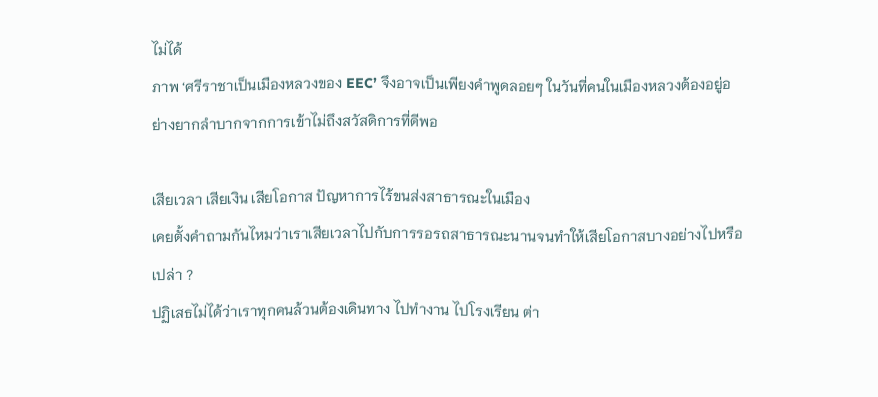ไม่ได้
ภาพ ‘ศรีราชาเป็นเมืองหลวงของ EEC’ จึงอาจเป็นเพียงคำพูดลอยๆ ในวันที่คนในเมืองหลวงต้องอยู่อย่างยากลำบากจากการเข้าไม่ถึงสวัสดิการที่ดีพอ

เสียเวลา เสียเงิน เสียโอกาส ปัญหาการไร้ขนส่งสาธารณะในเมือง
เคยตั้งคำถามกันไหมว่าเราเสียเวลาไปกับการรอรถสาธารณะนานจนทำให้เสียโอกาสบางอย่างไปหรือเปล่า ?
ปฏิเสธไม่ได้ว่าเราทุกคนล้วนต้องเดินทาง ไปทำงาน ไปโรงเรียน ต่า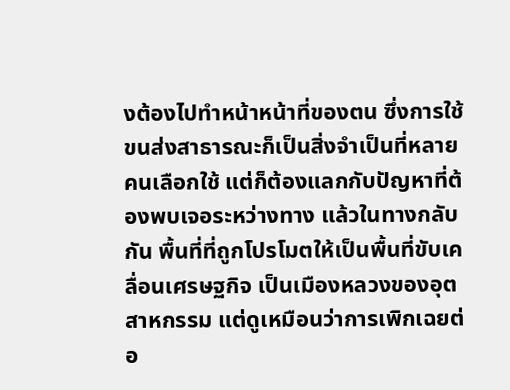งต้องไปทำหน้าหน้าที่ของตน ซึ่งการใช้ขนส่งสาธารณะก็เป็นสิ่งจำเป็นที่หลายคนเลือกใช้ แต่ก็ต้องแลกกับปัญหาที่ต้องพบเจอระหว่างทาง แล้วในทางกลับกัน พื้นที่ที่ถูกโปรโมตให้เป็นพื้นที่ขับเคลื่อนเศรษฐกิจ เป็นเมืองหลวงของอุตสาหกรรม แต่ดูเหมือนว่าการเพิกเฉยต่อ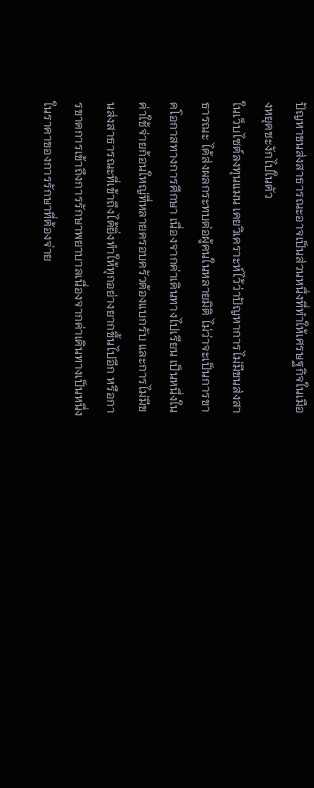ปัญหาขนส่งสาธารณะอาจเป็นส่วนหนึ่งที่ทำให้เศรษฐกิจในเมืองหยุดชะงักไปในตัว
ในเว็บไซต์ลงทุนแมน เคยวิเคราะห์ไว้ว่าปัญหาการไม่มีขนส่งสาธารณะ ได้ส่งผลกระทบต่อผู้คนในหลายมิติ ไม่ว่าจะเป็นการขาดโอกาสทางการศึกษา เนื่องจากค่าเดินทางไปเรียน เป็นหนึ่งในค่าใช้จ่ายก้อนใหญ่ที่หลายครอบครัวต้องแบกรับ และการไม่มีขนส่งสาธารณะที่เข้าถึงได้ยิ่งทำให้ทุกอย่างยากขึ้นไปอีก หรือการขาดการเข้าถึงการรักษาพยาบาลเนื่องจากค่าเดินทางเป็นหนึ่งในราคาของการรักษาที่ต้องจ่าย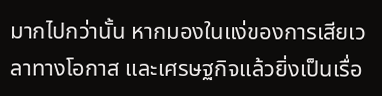มากไปกว่านั้น หากมองในแง่ของการเสียเวลาทางโอกาส และเศรษฐกิจแล้วยิ่งเป็นเรื่อ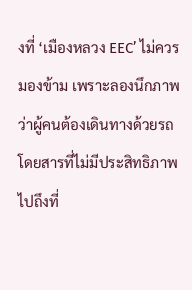งที่ ‘เมืองหลวง EEC’ ไม่ควรมองข้าม เพราะลองนึกภาพว่าผู้คนต้องเดินทางด้วยรถโดยสารที่ไม่มีประสิทธิภาพ ไปถึงที่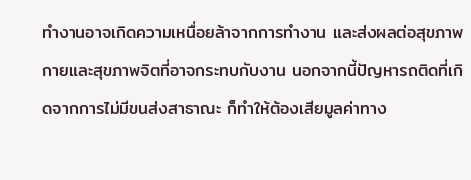ทำงานอาจเกิดความเหนื่อยล้าจากการทำงาน และส่งผลต่อสุขภาพกายและสุขภาพจิตที่อาจกระทบกับงาน นอกจากนี้ปัญหารถติดที่เกิดจากการไม่มีขนส่งสาธาณะ ก็ทำให้ต้องเสียมูลค่าทาง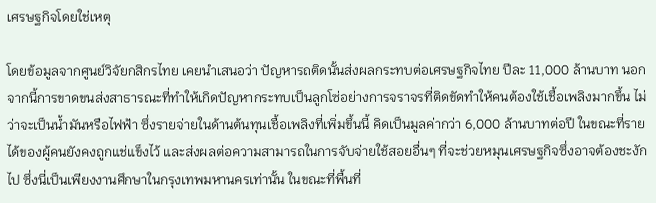เศรษฐกิจโดยใช่เหตุ

โดยข้อมูลจากศูนย์วิจัยกสิกรไทย เคยนำเสนอว่า ปัญหารถติดนั้นส่งผลกระทบต่อเศรษฐกิจไทย ปีละ 11,000 ล้านบาท นอกจากนี้การขาดขนส่งสาธารณะที่ทำให้เกิดปัญหากระทบเป็นลูกโซ่อย่างการจราจรที่ติดขัดทำให้คนต้องใช้เชื้อเพลิงมากขึ้น ไม่ว่าจะเป็นน้ำมันหรือไฟฟ้า ซึ่งรายจ่ายในด้านต้นทุนเชื้อเพลิงที่เพิ่มขึ้นนี้ คิดเป็นมูลค่ากว่า 6,000 ล้านบาทต่อปี ในขณะที่รายได้ของผู้คนยังคงถูกแช่แข็งไว้ และส่งผลต่อความสามารถในการจับจ่ายใช้สอยอื่นๆ ที่จะช่วยหมุนเศรษฐกิจซึ่งอาจต้องชะงักไป ซึ่งนี่เป็นเพียงงานศึกษาในกรุงเทพมหานครเท่านั้น ในขณะที่พื้นที่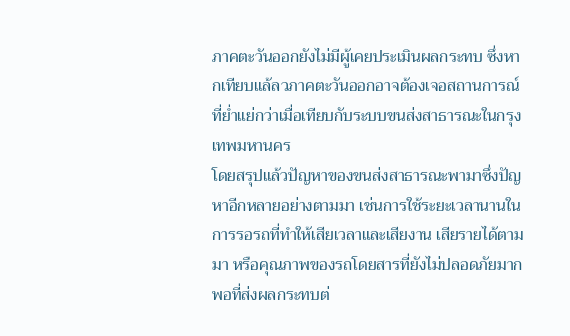ภาคตะวันออกยังไม่มีผู้เคยประเมินผลกระทบ ซึ่งหากเทียบแล้ลวภาคตะวันออกอาจต้องเจอสถานการณ์ที่ย่ำแย่กว่าเมื่อเทียบกับระบบขนส่งสาธารณะในกรุงเทพมหานคร
โดยสรุปแล้วปัญหาของขนส่งสาธารณะพามาซึ่งปัญหาอีกหลายอย่างตามมา เช่นการใช้ระยะเวลานานในการรอรถที่ทำให้เสียเวลาและเสียงาน เสียรายได้ตามมา หรือคุณภาพของรถโดยสารที่ยังไม่ปลอดภัยมากพอที่ส่งผลกระทบต่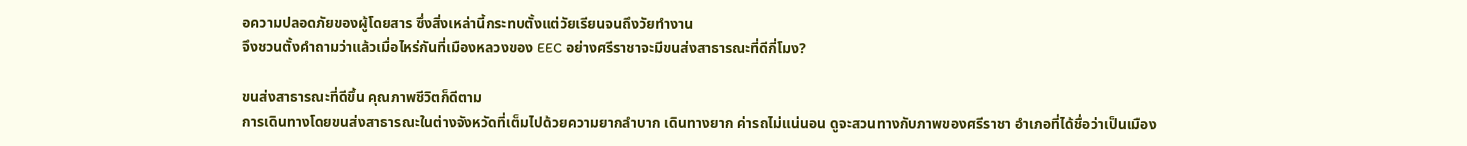อความปลอดภัยของผู้โดยสาร ซึ่งสิ่งเหล่านี้กระทบตั้งแต่วัยเรียนจนถึงวัยทำงาน
จึงชวนตั้งคำถามว่าแล้วเมื่อไหร่กันที่เมืองหลวงของ EEC อย่างศรีราชาจะมีขนส่งสาธารณะที่ดีกี่โมง?

ขนส่งสาธารณะที่ดีขึ้น คุณภาพชีวิตก็ดีตาม
การเดินทางโดยขนส่งสาธารณะในต่างจังหวัดที่เต็มไปด้วยความยากลำบาก เดินทางยาก ค่ารถไม่แน่นอน ดูจะสวนทางกับภาพของศรีราชา อำเภอที่ได้ชื่อว่าเป็นเมือง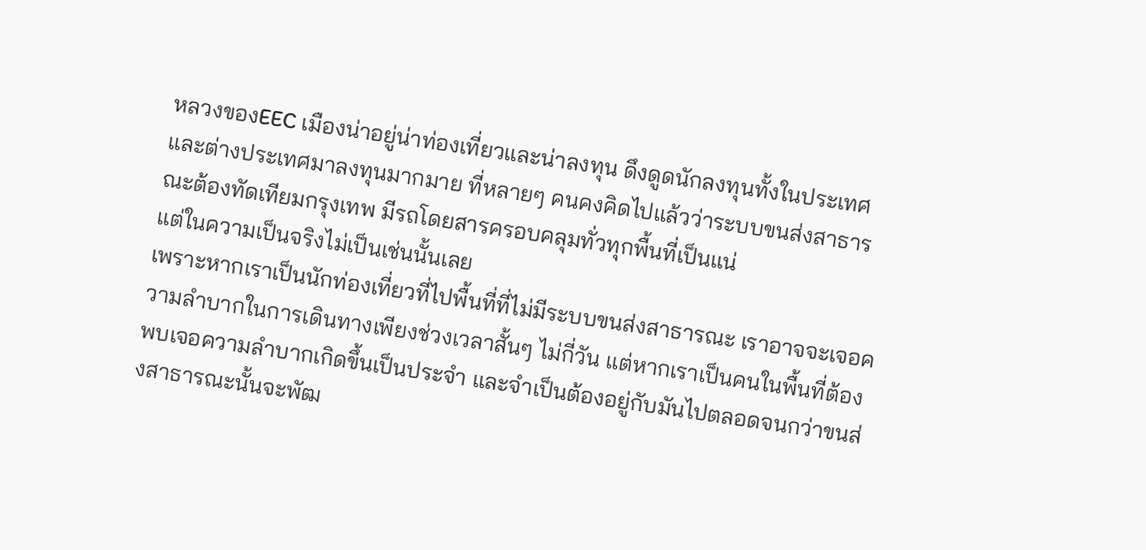หลวงของEEC เมืองน่าอยู่น่าท่องเที่ยวและน่าลงทุน ดึงดูดนักลงทุนทั้งในประเทศและต่างประเทศมาลงทุนมากมาย ที่หลายๆ คนคงคิดไปแล้วว่าระบบขนส่งสาธารณะต้องทัดเทียมกรุงเทพ มีรถโดยสารครอบคลุมทั่วทุกพื้นที่เป็นแน่
แต่ในความเป็นจริงไม่เป็นเช่นนั้นเลย
เพราะหากเราเป็นนักท่องเที่ยวที่ไปพื้นที่ที่ไม่มีระบบขนส่งสาธารณะ เราอาจจะเจอความลำบากในการเดินทางเพียงช่วงเวลาสั้นๆ ไม่กี่วัน แต่หากเราเป็นคนในพื้นที่ต้องพบเจอความลำบากเกิดขึ้นเป็นประจำ และจำเป็นต้องอยู่กับมันไปตลอดจนกว่าขนส่งสาธารณะนั้นจะพัฒ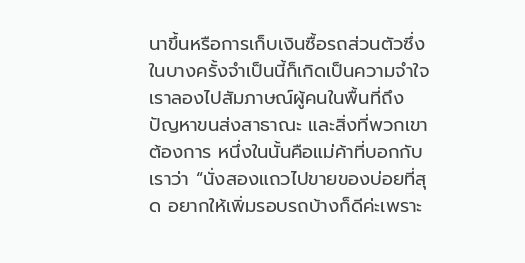นาขึ้นหรือการเก็บเงินซื้อรถส่วนตัวซึ่งในบางครั้งจำเป็นนี้ก็เกิดเป็นความจำใจ
เราลองไปสัมภาษณ์ผู้คนในพื้นที่ถึงปัญหาขนส่งสาธาณะ และสิ่งที่พวกเขาต้องการ หนึ่งในนั้นคือแม่ค้าที่บอกกับเราว่า “นั่งสองแถวไปขายของบ่อยที่สุด อยากให้เพิ่มรอบรถบ้างก็ดีค่ะเพราะ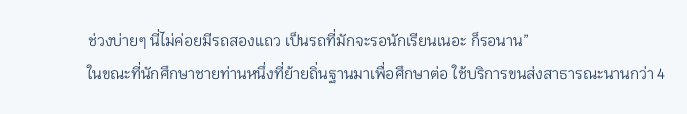ช่วงบ่ายๆ นี่ไม่ค่อยมีรถสองแถว เป็นรถที่มักจะรอนักเรียนเนอะ ก็รอนาน”
ในขณะที่นักศึกษาชายท่านหนึ่งที่ย้ายถิ่นฐานมาเพื่อศึกษาต่อ ใช้บริการขนส่งสาธารณะนานกว่า 4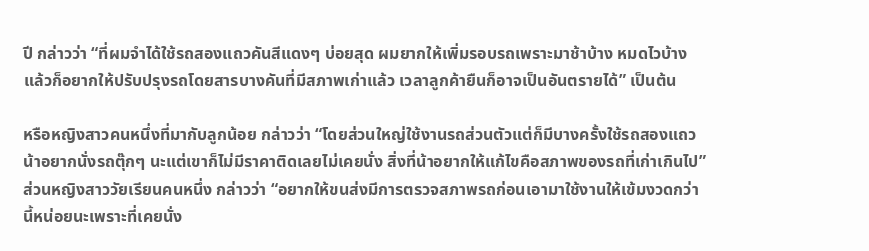ปี กล่าวว่า “ที่ผมจำได้ใช้รถสองแถวคันสีแดงๆ บ่อยสุด ผมยากให้เพิ่มรอบรถเพราะมาช้าบ้าง หมดไวบ้าง แล้วก็อยากให้ปรับปรุงรถโดยสารบางคันที่มีสภาพเก่าแล้ว เวลาลูกค้ายืนก็อาจเป็นอันตรายได้” เป็นต้น

หรือหญิงสาวคนหนึ่งที่มากับลูกน้อย กล่าวว่า “โดยส่วนใหญ่ใช้งานรถส่วนตัวแต่ก็มีบางครั้งใช้รถสองแถว น้าอยากนั่งรถตุ๊กๆ นะแต่เขาก็ไม่มีราคาติดเลยไม่เคยนั่ง สิ่งที่น้าอยากให้แก้ไขคือสภาพของรถที่เก่าเกินไป”
ส่วนหญิงสาววัยเรียนคนหนึ่ง กล่าวว่า “อยากให้ขนส่งมีการตรวจสภาพรถก่อนเอามาใช้งานให้เข้มงวดกว่านี้หน่อยนะเพราะที่เคยนั่ง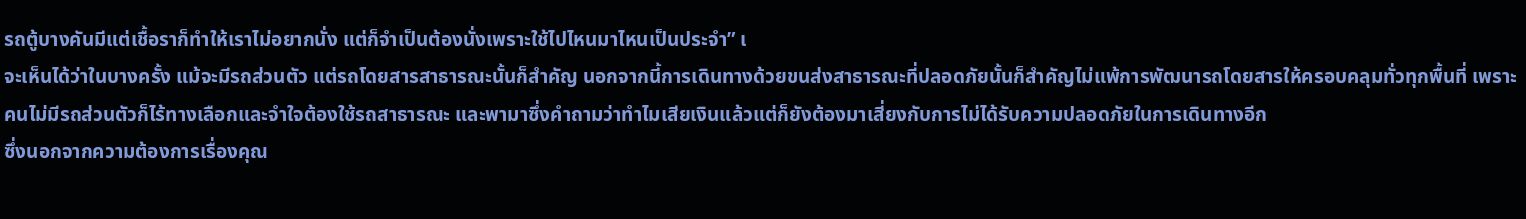รถตู้บางคันมีแต่เชื้อราก็ทำให้เราไม่อยากนั่ง แต่ก็จำเป็นต้องนั่งเพราะใช้ไปไหนมาไหนเป็นประจำ” เ
จะเห็นได้ว่าในบางครั้ง แม้จะมีรถส่วนตัว แต่รถโดยสารสาธารณะนั้นก็สำคัญ นอกจากนี้การเดินทางด้วยขนส่งสาธารณะที่ปลอดภัยนั้นก็สำคัญไม่แพ้การพัฒนารถโดยสารให้ครอบคลุมทั่วทุกพื้นที่ เพราะคนไม่มีรถส่วนตัวก็ไร้ทางเลือกและจำใจต้องใช้รถสาธารณะ และพามาซึ่งคำถามว่าทำไมเสียเงินแล้วแต่ก็ยังต้องมาเสี่ยงกับการไม่ได้รับความปลอดภัยในการเดินทางอีก
ซึ่งนอกจากความต้องการเรื่องคุณ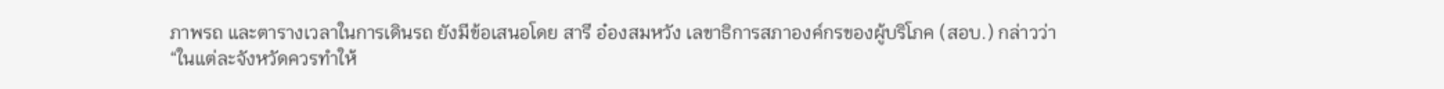ภาพรถ และตารางเวลาในการเดินรถ ยังมีข้อเสนอโดย สารี อ๋องสมหวัง เลขาธิการสภาองค์กรของผู้บริโภค (สอบ.) กล่าวว่า
“ในแต่ละจังหวัดควรทำให้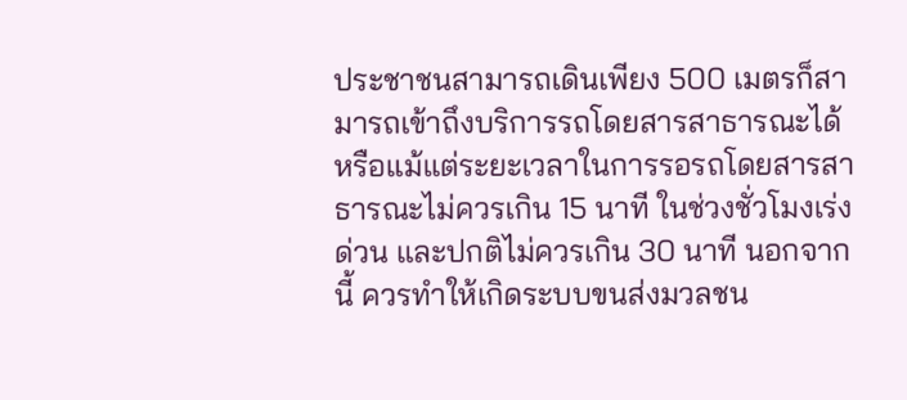ประชาชนสามารถเดินเพียง 500 เมตรก็สามารถเข้าถึงบริการรถโดยสารสาธารณะได้ หรือแม้แต่ระยะเวลาในการรอรถโดยสารสาธารณะไม่ควรเกิน 15 นาที ในช่วงชั่วโมงเร่งด่วน และปกติไม่ควรเกิน 30 นาที นอกจากนี้ ควรทำให้เกิดระบบขนส่งมวลชน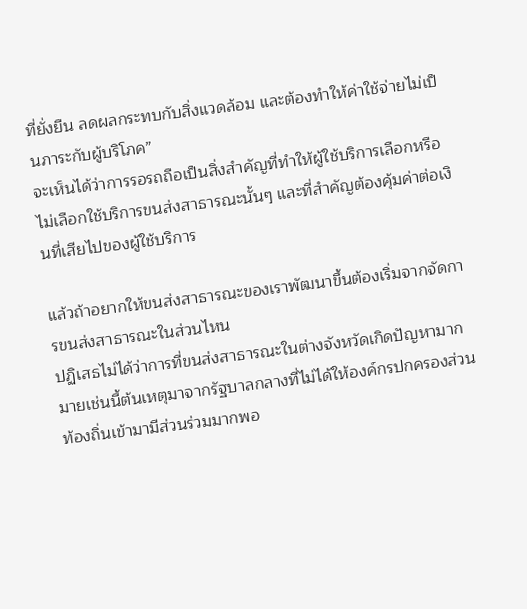ที่ยั่งยืน ลดผลกระทบกับสิ่งแวดล้อม และต้องทำให้ค่าใช้จ่ายไม่เป็นภาระกับผู้บริโภค”
จะเห็นได้ว่าการรอรถถือเป็นสิ่งสำคัญที่ทำให้ผู้ใช้บริการเลือกหรือไม่เลือกใช้บริการขนส่งสาธารณะนั้นๆ และที่สำคัญต้องคุ้มค่าต่อเงินที่เสียไปของผู้ใช้บริการ

แล้วถ้าอยากให้ขนส่งสาธารณะของเราพัฒนาขึ้นต้องเริ่มจากจัดการขนส่งสาธารณะในส่วนไหน
ปฏิเสธไม่ได้ว่าการที่ขนส่งสาธารณะในต่างจังหวัดเกิดปัญหามากมายเช่นนี้ต้นเหตุมาจากรัฐบาลกลางที่ไม่ได้ให้องค์กรปกครองส่วนท้องถิ่นเข้ามามีส่วนร่วมมากพอ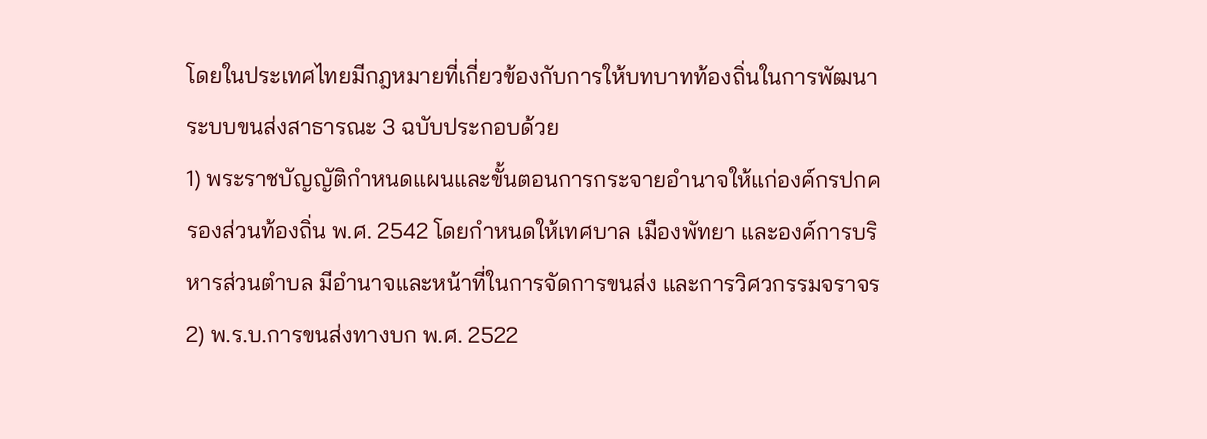โดยในประเทศไทยมีกฎหมายที่เกี่ยวข้องกับการให้บทบาทท้องถิ่นในการพัฒนาระบบขนส่งสาธารณะ 3 ฉบับประกอบด้วย
1) พระราชบัญญัติกำหนดแผนและขั้นตอนการกระจายอำนาจให้แก่องค์กรปกครองส่วนท้องถิ่น พ.ศ. 2542 โดยกำหนดให้เทศบาล เมืองพัทยา และองค์การบริหารส่วนตำบล มีอำนาจและหน้าที่ในการจัดการขนส่ง และการวิศวกรรมจราจร
2) พ.ร.บ.การขนส่งทางบก พ.ศ. 2522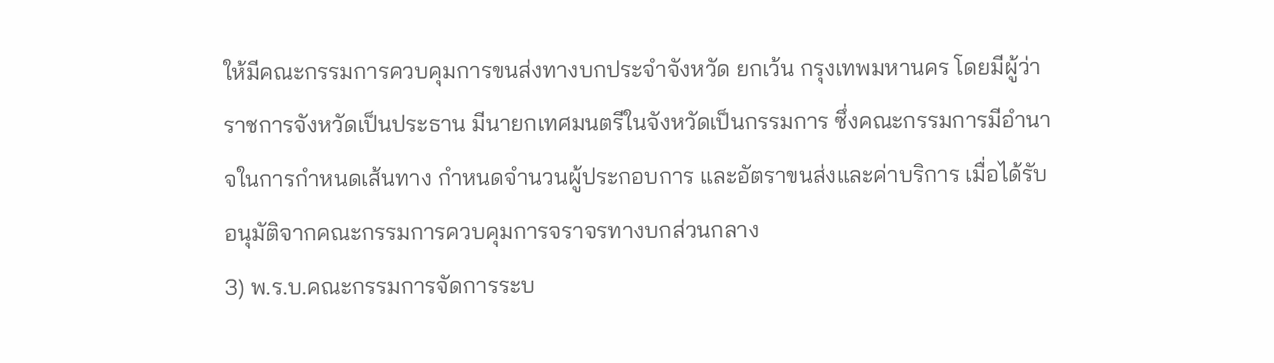ให้มีคณะกรรมการควบคุมการขนส่งทางบกประจำจังหวัด ยกเว้น กรุงเทพมหานคร โดยมีผู้ว่าราชการจังหวัดเป็นประธาน มีนายกเทศมนตรีในจังหวัดเป็นกรรมการ ซึ่งคณะกรรมการมีอำนาจในการกำหนดเส้นทาง กำหนดจำนวนผู้ประกอบการ และอัตราขนส่งและค่าบริการ เมื่อได้รับอนุมัติจากคณะกรรมการควบคุมการจราจรทางบกส่วนกลาง
3) พ.ร.บ.คณะกรรมการจัดการระบ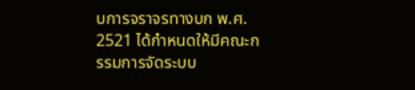บการจราจรทางบก พ.ศ. 2521 ได้กำหนดให้มีคณะกรรมการจัดระบบ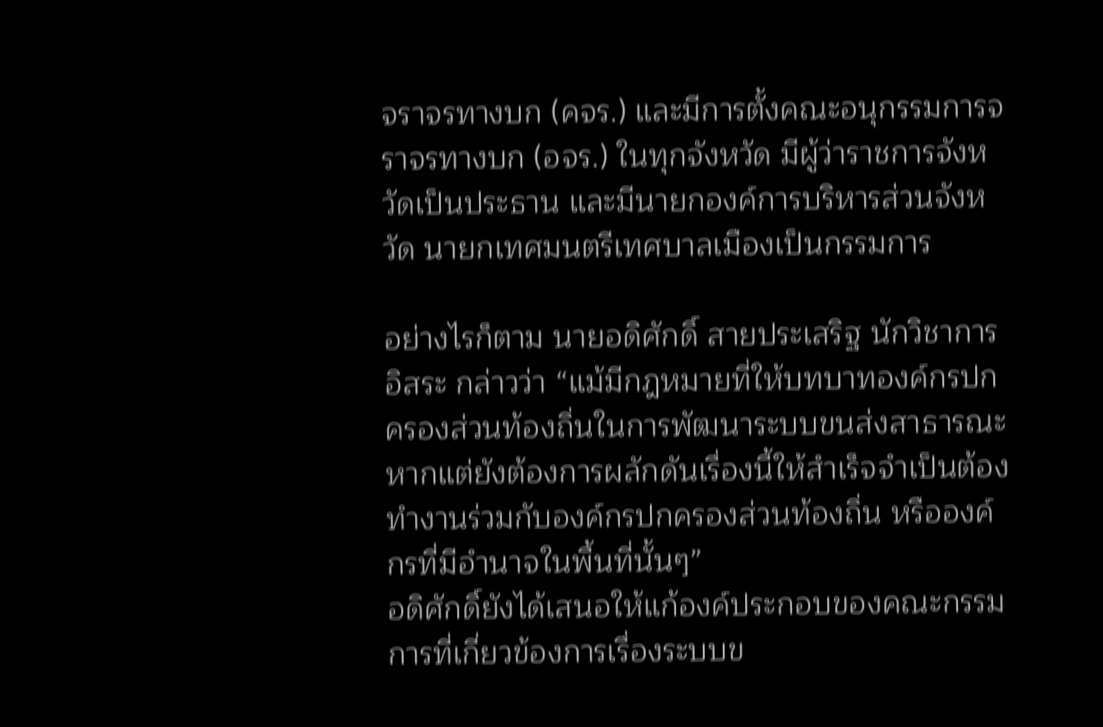จราจรทางบก (คจร.) และมีการตั้งคณะอนุกรรมการจราจรทางบก (อจร.) ในทุกจังหวัด มีผู้ว่าราชการจังหวัดเป็นประธาน และมีนายกองค์การบริหารส่วนจังหวัด นายกเทศมนตรีเทศบาลเมืองเป็นกรรมการ

อย่างไรก็ตาม นายอดิศักดิ์ สายประเสริฐ นักวิชาการอิสระ กล่าวว่า “แม้มีกฎหมายที่ให้บทบาทองค์กรปกครองส่วนท้องถิ่นในการพัฒนาระบบขนส่งสาธารณะหากแต่ยังต้องการผลักดันเรื่องนี้ให้สำเร็จจำเป็นต้องทำงานร่วมกับองค์กรปกครองส่วนท้องถิ่น หรือองค์กรที่มีอำนาจในพื้นที่นั้นๆ”
อดิศักดิ์ยังได้เสนอให้แก้องค์ประกอบของคณะกรรมการที่เกี่ยวข้องการเรื่องระบบข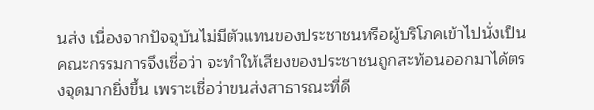นส่ง เนื่องจากปัจจุบันไม่มีตัวแทนของประชาชนหรือผู้บริโภคเข้าไปนั่งเป็นคณะกรรมการจึงเชื่อว่า จะทำให้เสียงของประชาชนถูกสะท้อนออกมาได้ตรงจุดมากยิ่งขึ้น เพราะเชื่อว่าขนส่งสาธารณะที่ดี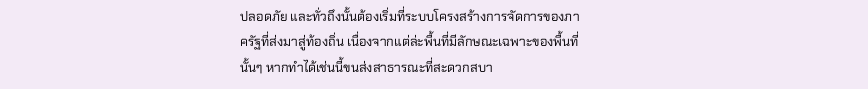ปลอดภัย และทั่วถึงนั้นต้องเริ่มที่ระบบโครงสร้างการจัดการของภาครัฐที่ส่งมาสู่ท้องถิ่น เนื่องจากแต่ล่ะพื้นที่มีลักษณะเฉพาะของพื้นที่นั้นๆ หากทำได้เช่นนี้ขนส่งสาธารณะที่สะดวกสบา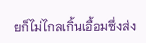ยก็ไม่ไกลเกิ้นเอื้อมซึ่งส่ง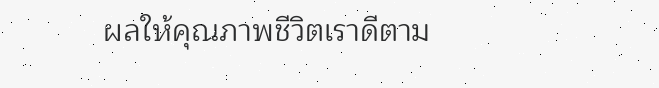ผลให้คุณภาพชีวิตเราดีตาม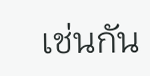เช่นกัน